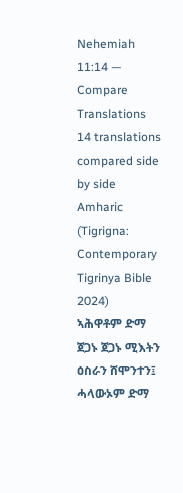Nehemiah 11:14 — Compare Translations
14 translations compared side by side
Amharic (Tigrigna: Contemporary Tigrinya Bible 2024)
ኣሕዋቶም ድማ ጀጋኑ ጀጋኑ ሚእትን ዕስራን ሸሞንተን፤ ሓላውኦም ድማ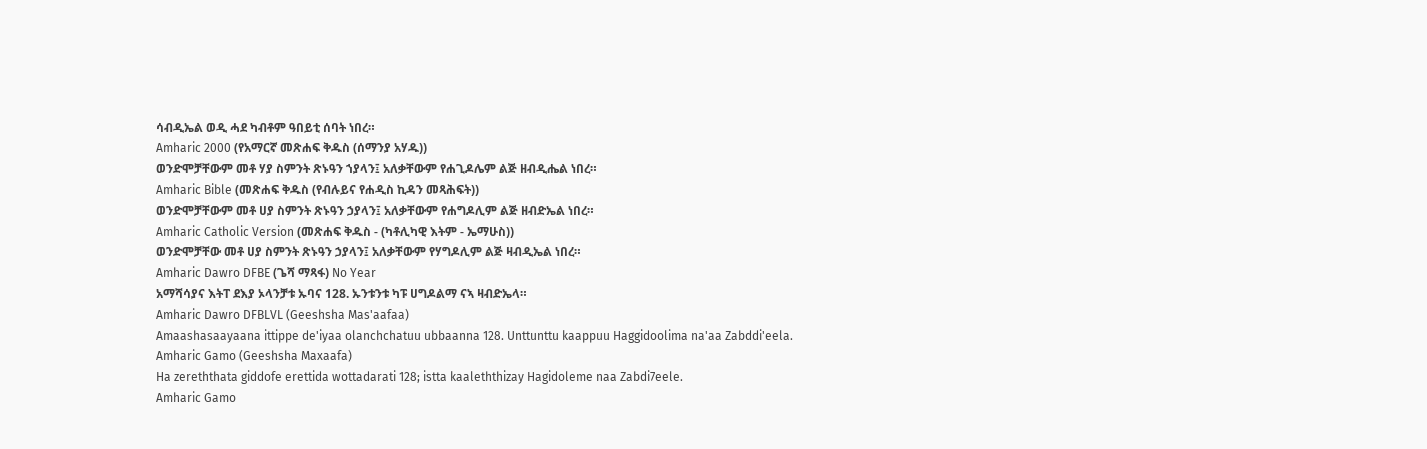ሳብዲኤል ወዲ ሓደ ካብቶም ዓበይቲ ሰባት ነበረ።
Amharic 2000 (የአማርኛ መጽሐፍ ቅዱስ (ሰማንያ አሃዱ))
ወንድሞቻቸውም መቶ ሃያ ስምንት ጽኑዓን ኀያላን፤ አለቃቸውም የሐጊዶሌም ልጅ ዘብዲሔል ነበረ።
Amharic Bible (መጽሐፍ ቅዱስ (የብሉይና የሐዲስ ኪዳን መጻሕፍት))
ወንድሞቻቸውም መቶ ሀያ ስምንት ጽኑዓን ኃያላን፤ አለቃቸውም የሐግዶሊም ልጅ ዘብድኤል ነበረ።
Amharic Catholic Version (መጽሐፍ ቅዱስ - (ካቶሊካዊ እትም - ኤማሁስ))
ወንድሞቻቸው መቶ ሀያ ስምንት ጽኑዓን ኃያላን፤ አለቃቸውም የሃግዶሊም ልጅ ዛብዲኤል ነበረ።
Amharic Dawro DFBE (ጌሻ ማጻፋ) No Year
አማሻሳያና እትፐ ደእያ ኦላንቻቱ ኡባና 128. ኡንቱንቱ ካፑ ሀግዶልማ ናኣ ዛብድኤላ።
Amharic Dawro DFBLVL (Geeshsha Mas'aafaa)
Amaashasaayaana ittippe de'iyaa olanchchatuu ubbaanna 128. Unttunttu kaappuu Haggidoolima na'aa Zabddi'eela.
Amharic Gamo (Geeshsha Maxaafa)
Ha zereththata giddofe erettida wottadarati 128; istta kaaleththizay Hagidoleme naa Zabdi7eele.
Amharic Gamo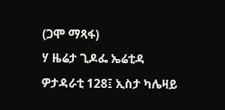(ጋሞ ማጻፋ)
ሃ ዜሬታ ጊዶፌ ኤሬቲዳ ዎታዳራቲ 128፤ ኢስታ ካሌዛይ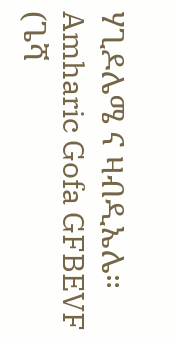ሃጊዶሌሜ ና ዛብዲኤሌ።
Amharic Gofa GFBEVF (ጌሻ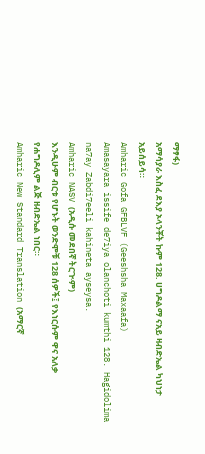ማፃፋ)
አማሳያራ እስፈ ደእያ ኦላንቾት ኩም 128. ሀግዶልማ ናአይ ዛብድኤል ካህነታ አይሰይሳ።
Amharic Gofa GFBLVF (Geeshsha Maxaafa)
Amasayara issife de7iya olanchoti kumthi 128. Hagidolima na7ay Zabdi7eeli kahineta ayseysa.
Amharic NASV (አዲሱ መደበኛ ትርጒም)
እንዲሁም ብርቱ የሆኑት ወንድሞቹ 128 ሰዎች፤ የእነርሱም ዋና አለቃ የሐግዶሊም ልጅ ዘብድኤል ነበር።
Amharic New Standard Translation (አማርኛ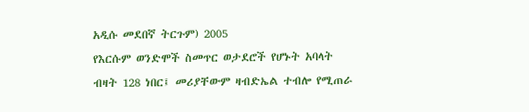አዲሱ መደበኛ ትርጉም) 2005
የእርሱም ወንድሞች ስመጥር ወታደሮች የሆኑት አባላት ብዛት 128 ነበር፤ መሪያቸውም ዛብድኤል ተብሎ የሚጠራ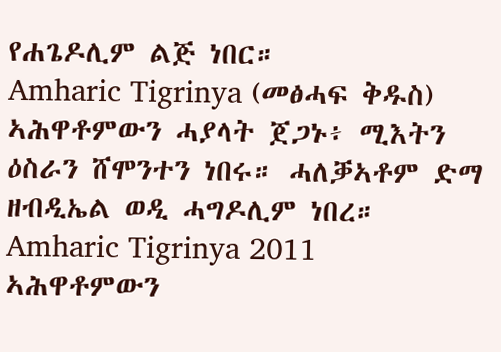የሐጌዶሊም ልጅ ነበር።
Amharic Tigrinya (መፅሓፍ ቅዱስ)
ኣሕዋቶምውን ሓያላት ጀጋኑ፥ ሚእትን ዕስራን ሸሞንተን ነበሩ። ሓለቓኣቶም ድማ ዘብዲኤል ወዲ ሓግዶሊም ነበረ።
Amharic Tigrinya 2011
ኣሕዋቶምውን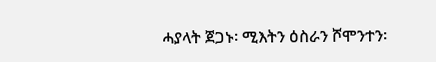ሓያላት ጀጋኑ፡ ሚእትን ዕስራን ሾሞንተን፡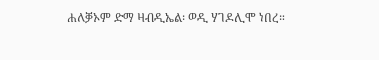ሐለቓኦም ድማ ዛብዲኤል፡ ወዲ ሃገዶሊሞ ነበረ።